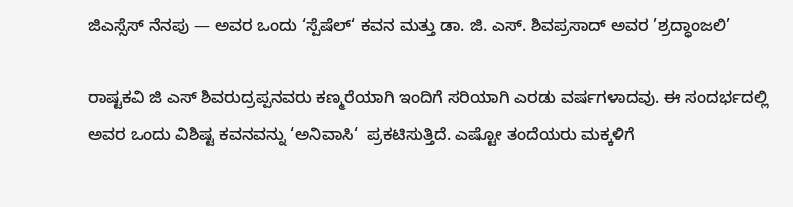ಜಿಎಸ್ಸೆಸ್ ನೆನಪು — ಅವರ ಒಂದು ‘ಸ್ಪೆಷೆಲ್‘ ಕವನ ಮತ್ತು ಡಾ. ಜಿ. ಎಸ್. ಶಿವಪ್ರಸಾದ್ ಅವರ ’ಶ್ರದ್ಧಾಂಜಲಿ’

ರಾಷ್ಟಕವಿ ಜಿ ಎಸ್ ಶಿವರುದ್ರಪ್ಪನವರು ಕಣ್ಮರೆಯಾಗಿ ಇಂದಿಗೆ ಸರಿಯಾಗಿ ಎರಡು ವರ್ಷಗಳಾದವು. ಈ ಸಂದರ್ಭದಲ್ಲಿ ಅವರ ಒಂದು ವಿಶಿಷ್ಟ ಕವನವನ್ನು ‘ಅನಿವಾಸಿ‘  ಪ್ರಕಟಿಸುತ್ತಿದೆ. ಎಷ್ಟೋ ತಂದೆಯರು ಮಕ್ಕಳಿಗೆ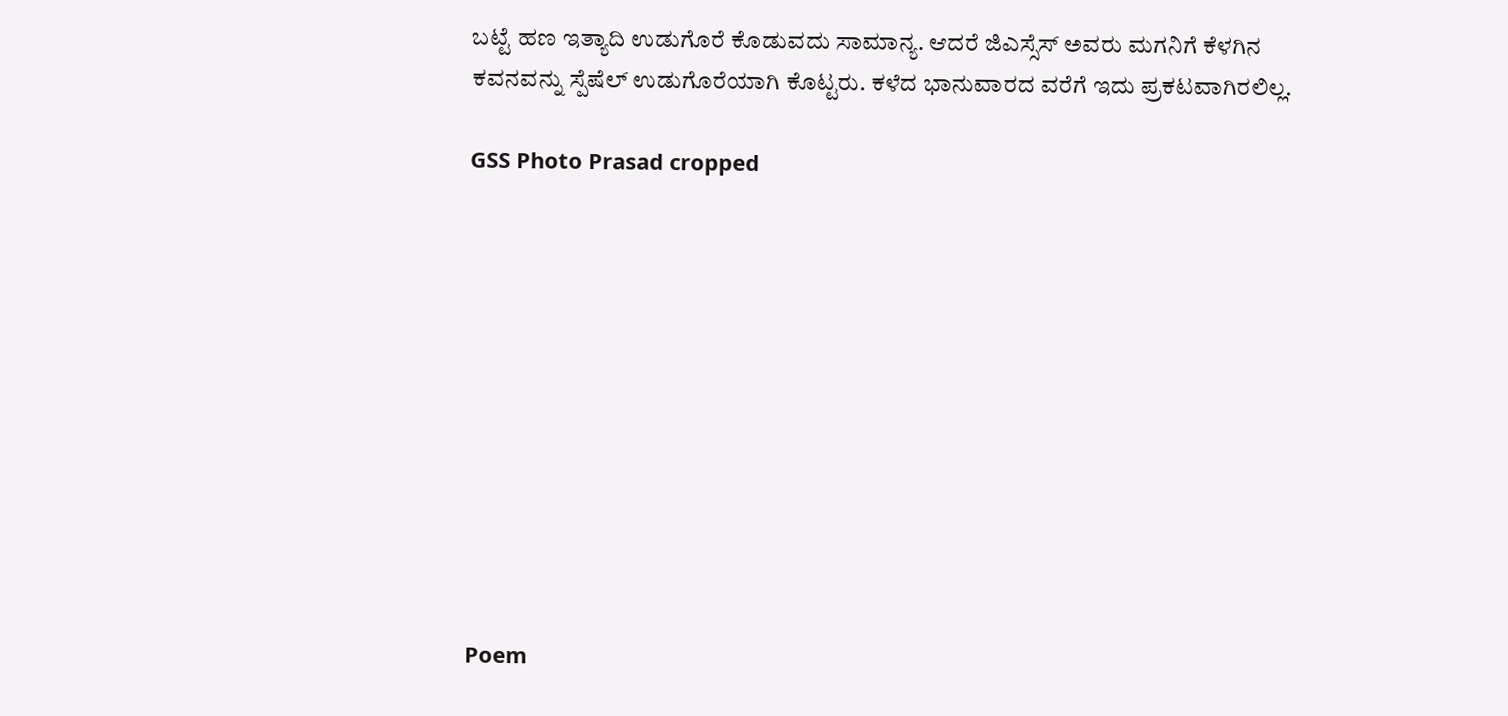ಬಟ್ಟೆ ಹಣ ಇತ್ಯಾದಿ ಉಡುಗೊರೆ ಕೊಡುವದು ಸಾಮಾನ್ಯ. ಆದರೆ ಜಿಎಸ್ಸೆಸ್ ಅವರು ಮಗನಿಗೆ ಕೆಳಗಿನ ಕವನವನ್ನು ಸ್ಪೆಷೆಲ್ ಉಡುಗೊರೆಯಾಗಿ ಕೊಟ್ಟರು. ಕಳೆದ ಭಾನುವಾರದ ವರೆಗೆ ಇದು ಪ್ರಕಟವಾಗಿರಲಿಲ್ಲ.

GSS Photo Prasad cropped











Poem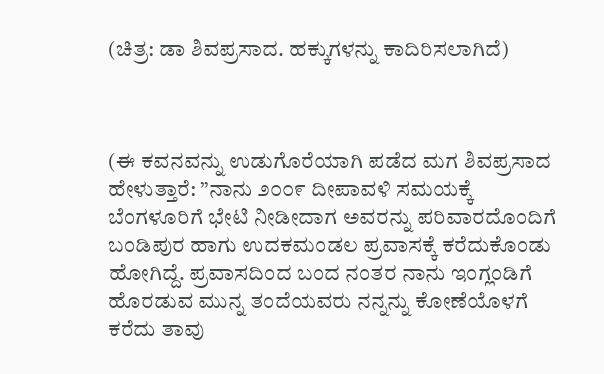(ಚಿತ್ರ: ಡಾ ಶಿವಪ್ರಸಾದ. ಹಕ್ಕುಗಳನ್ನು ಕಾದಿರಿಸಲಾಗಿದೆ)



(ಈ ಕವನವನ್ನು ಉಡುಗೊರೆಯಾಗಿ ಪಡೆದ ಮಗ ಶಿವಪ್ರಸಾದ ಹೇಳುತ್ತಾರೆ: ”ನಾನು ೨೦೦೯ ದೀಪಾವಳಿ ಸಮಯಕ್ಕೆ ಬೆಂಗಳೂರಿಗೆ ಭೇಟಿ ನೀಡೀದಾಗ ಅವರನ್ನು ಪರಿವಾರದೊಂದಿಗೆ ಬಂಡಿಪುರ ಹಾಗು ಉದಕಮಂಡಲ ಪ್ರವಾಸಕ್ಕೆ ಕರೆದುಕೊಂಡು ಹೋಗಿದ್ದೆ. ಪ್ರವಾಸದಿಂದ ಬಂದ ನಂತರ ನಾನು ಇಂಗ್ಲಂಡಿಗೆ ಹೊರಡುವ ಮುನ್ನ ತಂದೆಯವರು ನನ್ನನ್ನು ಕೋಣೆಯೊಳಗೆ ಕರೆದು ತಾವು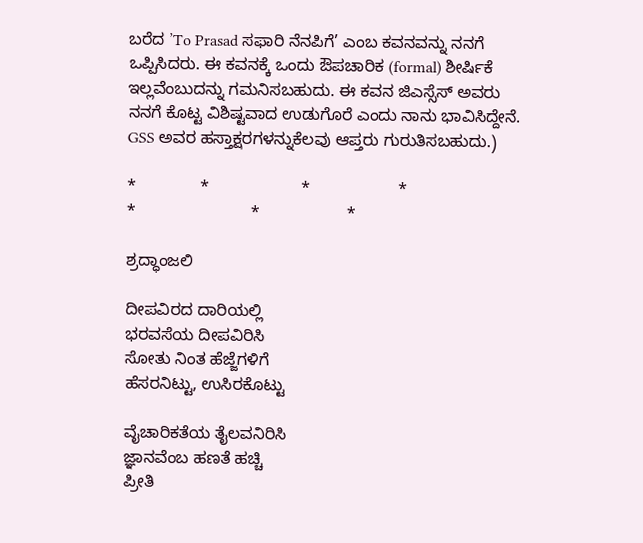ಬರೆದ ’To Prasad ಸಫಾರಿ ನೆನಪಿಗೆ’ ಎಂಬ ಕವನವನ್ನು ನನಗೆ ಒಪ್ಪಿಸಿದರು. ಈ ಕವನಕ್ಕೆ ಒಂದು ಔಪಚಾರಿಕ (formal) ಶೀರ್ಷಿಕೆ ಇಲ್ಲವೆಂಬುದನ್ನು ಗಮನಿಸಬಹುದು. ಈ ಕವನ ಜಿಎಸ್ಸೆಸ್ ಅವರು ನನಗೆ ಕೊಟ್ಟ ವಿಶಿಷ್ಟವಾದ ಉಡುಗೊರೆ ಎಂದು ನಾನು ಭಾವಿಸಿದ್ದೇನೆ. GSS ಅವರ ಹಸ್ತಾಕ್ಷರಗಳನ್ನುಕೆಲವು ಆಪ್ತರು ಗುರುತಿಸಬಹುದು.)

*              *                    *                   *                         *                         *                   *

ಶ್ರದ್ಧಾಂಜಲಿ

ದೀಪವಿರದ ದಾರಿಯಲ್ಲಿ
ಭರವಸೆಯ ದೀಪವಿರಿಸಿ
ಸೋತು ನಿಂತ ಹೆಜ್ಜೆಗಳಿಗೆ
ಹೆಸರನಿಟ್ಟು, ಉಸಿರಕೊಟ್ಟು

ವೈಚಾರಿಕತೆಯ ತೈಲವನಿರಿಸಿ
ಜ್ಞಾನವೆಂಬ ಹಣತೆ ಹಚ್ಚಿ
ಪ್ರೀತಿ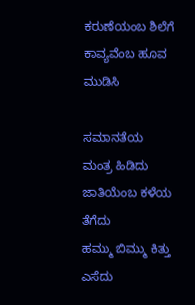ಕರುಣೆಯಂಬ ಶಿಲೆಗೆ
ಕಾವ್ಯವೆಂಬ ಹೂವ ಮುಡಿಸಿ

ಸಮಾನತೆಯ ಮಂತ್ರ ಹಿಡಿದು
ಜಾತಿಯೆಂಬ ಕಳೆಯ ತೆಗೆದು
ಹಮ್ಮು ಬಿಮ್ಮು ಕಿತ್ತು ಎಸೆದು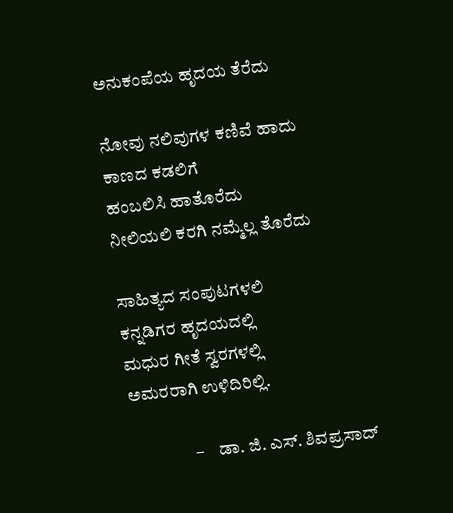ಅನುಕಂಪೆಯ ಹೃದಯ ತೆರೆದು

ನೋವು ನಲಿವುಗಳ ಕಣಿವೆ ಹಾದು
ಕಾಣದ ಕಡಲಿಗೆ
ಹಂಬಲಿಸಿ ಹಾತೊರೆದು
ನೀಲಿಯಲಿ ಕರಗಿ ನಮ್ಮೆಲ್ಲ ತೊರೆದು

ಸಾಹಿತ್ಯದ ಸಂಪುಟಗಳಲಿ
ಕನ್ನಡಿಗರ ಹೃದಯದಲ್ಲಿ
ಮಧುರ ಗೀತೆ ಸ್ವರಗಳಲ್ಲಿ
ಅಮರರಾಗಿ ಉಳಿದಿರಿಲ್ಲಿ.

                  –    ಡಾ. ಜಿ. ಎಸ್. ಶಿವಪ್ರಸಾದ್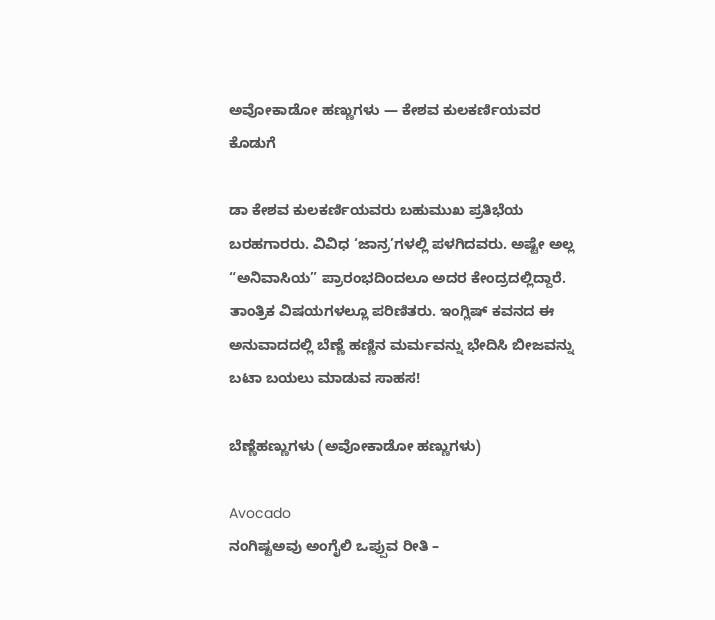ಅವೋಕಾಡೋ ಹಣ್ಣುಗಳು — ಕೇಶವ ಕುಲಕರ್ಣಿಯವರ ಕೊಡುಗೆ

ಡಾ ಕೇಶವ ಕುಲಕರ್ಣಿಯವರು ಬಹುಮುಖ ಪ್ರತಿಭೆಯ ಬರಹಗಾರರು. ವಿವಿಧ ‘ಜಾನ್ರ’ಗಳಲ್ಲಿ ಪಳಗಿದವರು. ಅಷ್ಟೇ ಅಲ್ಲ “ಅನಿವಾಸಿಯ” ಪ್ರಾರಂಭದಿಂದಲೂ ಅದರ ಕೇಂದ್ರದಲ್ಲಿದ್ದಾರೆ. ತಾಂತ್ರಿಕ ವಿಷಯಗಳಲ್ಲೂ ಪರಿಣಿತರು. ಇಂಗ್ಲಿಷ್ ಕವನದ ಈ ಅನುವಾದದಲ್ಲಿ ಬೆಣ್ಣೆ ಹಣ್ಣಿನ ಮರ್ಮವನ್ನು ಭೇದಿಸಿ ಬೀಜವನ್ನು ಬಟಾ ಬಯಲು ಮಾಡುವ ಸಾಹಸ!

ಬೆಣ್ಣೆಹಣ್ಣುಗಳು (ಅವೋಕಾಡೋ ಹಣ್ಣುಗಳು)

Avocado
ನಂಗಿಷ್ಟಅವು ಅಂಗೈಲಿ ಒಪ್ಪುವ ರೀತಿ –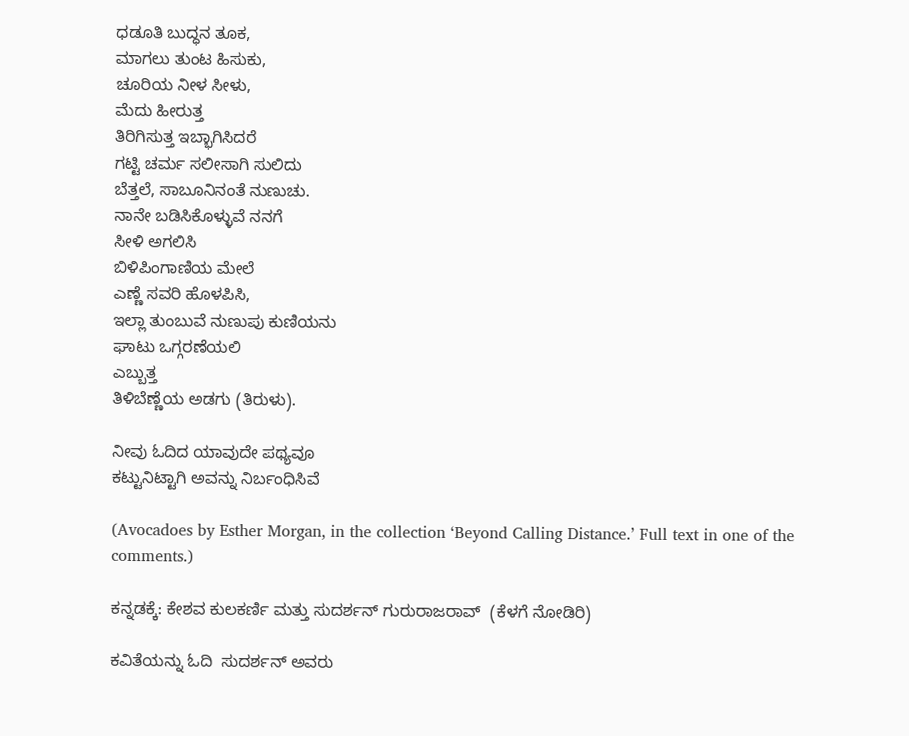ಧಡೂತಿ ಬುದ್ಧನ ತೂಕ,
ಮಾಗಲು ತುಂಟ ಹಿಸುಕು,
ಚೂರಿಯ ನೀಳ ಸೀಳು,
ಮೆದು ಹೀರುತ್ತ
ತಿರಿಗಿಸುತ್ತ ಇಬ್ಭಾಗಿಸಿದರೆ
ಗಟ್ಟಿ ಚರ್ಮ ಸಲೀಸಾಗಿ ಸುಲಿದು
ಬೆತ್ತಲೆ, ಸಾಬೂನಿನಂತೆ ನುಣುಚು.
ನಾನೇ ಬಡಿಸಿಕೊಳ್ಳುವೆ ನನಗೆ
ಸೀಳಿ ಅಗಲಿಸಿ
ಬಿಳಿಪಿಂಗಾಣಿಯ ಮೇಲೆ
ಎಣ್ಣೆ ಸವರಿ ಹೊಳಪಿಸಿ,
ಇಲ್ಲಾ ತುಂಬುವೆ ನುಣುಪು ಕುಣಿಯನು
ಘಾಟು ಒಗ್ಗರಣೆಯಲಿ
ಎಬ್ಬುತ್ತ
ತಿಳಿಬೆಣ್ಣೆಯ ಅಡಗು (ತಿರುಳು).

ನೀವು ಓದಿದ ಯಾವುದೇ ಪಥ್ಯವೂ
ಕಟ್ಟುನಿಟ್ಟಾಗಿ ಅವನ್ನು ನಿರ್ಬಂಧಿಸಿವೆ

(Avocadoes by Esther Morgan, in the collection ‘Beyond Calling Distance.’ Full text in one of the comments.)

ಕನ್ನಡಕ್ಕೆ: ಕೇಶವ ಕುಲಕರ್ಣಿ ಮತ್ತು ಸುದರ್ಶನ್ ಗುರುರಾಜರಾವ್  (ಕೆಳಗೆ ನೋಡಿರಿ)

ಕವಿತೆಯನ್ನು ಓದಿ  ಸುದರ್ಶನ್ ಅವರು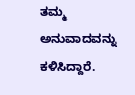ತಮ್ಮ ಅನುವಾದವನ್ನು ಕಳಿಸಿದ್ದಾರೆ.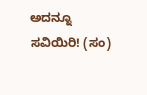ಅದನ್ನೂ ಸವಿಯಿರಿ! (ಸಂ)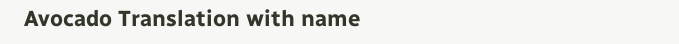Avocado Translation with name